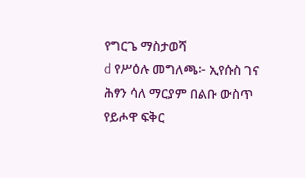የግርጌ ማስታወሻ
d የሥዕሉ መግለጫ፦ ኢየሱስ ገና ሕፃን ሳለ ማርያም በልቡ ውስጥ የይሖዋ ፍቅር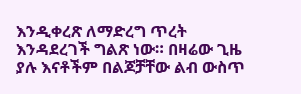እንዲቀረጽ ለማድረግ ጥረት እንዳደረገች ግልጽ ነው። በዛሬው ጊዜ ያሉ እናቶችም በልጆቻቸው ልብ ውስጥ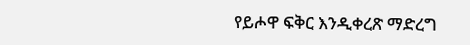የይሖዋ ፍቅር እንዲቀረጽ ማድረግ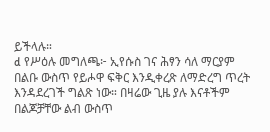ይችላሉ።
d የሥዕሉ መግለጫ፦ ኢየሱስ ገና ሕፃን ሳለ ማርያም በልቡ ውስጥ የይሖዋ ፍቅር እንዲቀረጽ ለማድረግ ጥረት እንዳደረገች ግልጽ ነው። በዛሬው ጊዜ ያሉ እናቶችም በልጆቻቸው ልብ ውስጥ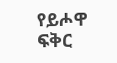የይሖዋ ፍቅር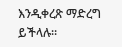እንዲቀረጽ ማድረግ ይችላሉ።